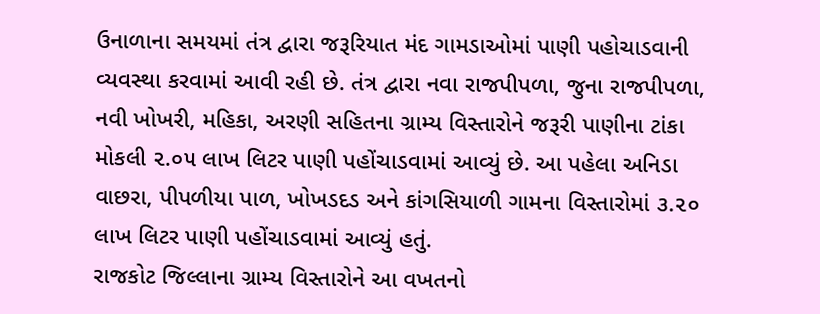ઉનાળાના સમયમાં તંત્ર દ્વારા જરૂરિયાત મંદ ગામડાઓમાં પાણી પહોચાડવાની વ્યવસ્થા કરવામાં આવી રહી છે. તંત્ર દ્વારા નવા રાજપીપળા, જુના રાજપીપળા, નવી ખોખરી, મહિકા, અરણી સહિતના ગ્રામ્ય વિસ્તારોને જરૂરી પાણીના ટાંકા મોકલી ૨.૦૫ લાખ લિટર પાણી પહોંચાડવામાં આવ્યું છે. આ પહેલા અનિડા વાછરા, પીપળીયા પાળ, ખોખડદડ અને કાંગસિયાળી ગામના વિસ્તારોમાં ૩.૨૦ લાખ લિટર પાણી પહોંચાડવામાં આવ્યું હતું.
રાજકોટ જિલ્લાના ગ્રામ્ય વિસ્તારોને આ વખતનો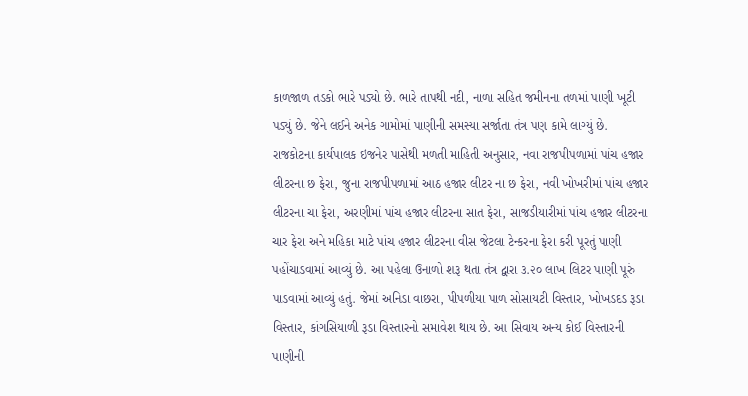કાળજાળ તડકો ભારે પડ્યો છે. ભારે તાપથી નદી, નાળા સહિત જમીનના તળમાં પાણી ખૂટી પડ્યું છે. જેને લઈને અનેક ગામોમાં પાણીની સમસ્યા સર્જાતા તંત્ર પણ કામે લાગ્યું છે. રાજકોટના કાર્યપાલક ઇજનેર પાસેથી મળતી માહિતી અનુસાર, નવા રાજપીપળામાં પાંચ હજાર લીટરના છ ફેરા, જુના રાજપીપળામાં આઠ હજાર લીટર ના છ ફેરા, નવી ખોખરીમાં પાંચ હજાર લીટરના ચા ફેરા, અરણીમાં પાંચ હજાર લીટરના સાત ફેરા, સાજડીયારીમાં પાંચ હજાર લીટરના ચાર ફેરા અને મહિકા માટે પાંચ હજાર લીટરના વીસ જેટલા ટેન્કરના ફેરા કરી પૂરતું પાણી પહોંચાડવામાં આવ્યું છે. આ પહેલા ઉનાળો શરૂ થતા તંત્ર દ્વારા ૩.૨૦ લાખ લિટર પાણી પૂરું પાડવામાં આવ્યું હતું. જેમાં અનિડા વાછરા, પીપળીયા પાળ સોસાયટી વિસ્તાર, ખોખડદડ રૂડા વિસ્તાર, કાંગસિયાળી રૂડા વિસ્તારનો સમાવેશ થાય છે. આ સિવાય અન્ય કોઈ વિસ્તારની પાણીની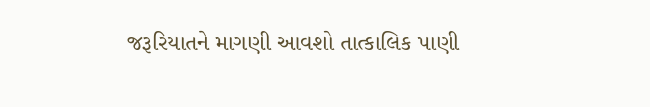જરૂરિયાતને માગણી આવશો તાત્કાલિક પાણી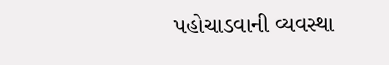પહોચાડવાની વ્યવસ્થા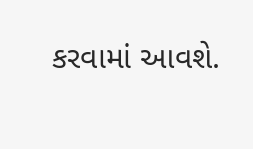કરવામાં આવશે.